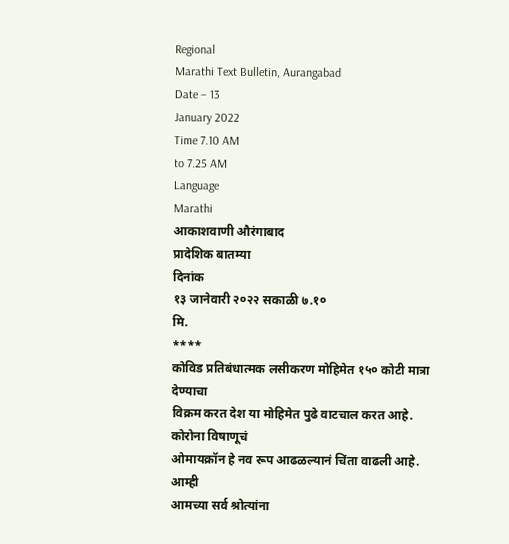Regional
Marathi Text Bulletin, Aurangabad
Date – 13
January 2022
Time 7.10 AM
to 7.25 AM
Language
Marathi
आकाशवाणी औरंगाबाद
प्रादेशिक बातम्या
दिनांक
१३ जानेवारी २०२२ सकाळी ७.१०
मि.
****
कोविड प्रतिबंधात्मक लसीकरण मोहिमेत १५० कोटी मात्रा देण्याचा
विक्रम करत देश या मोहिमेत पुढे वाटचाल करत आहे. कोरोना विषाणूचं
ओमायक्रॉन हे नव रूप आढळल्यानं चिंता वाढली आहे. आम्ही
आमच्या सर्व श्रोत्यांना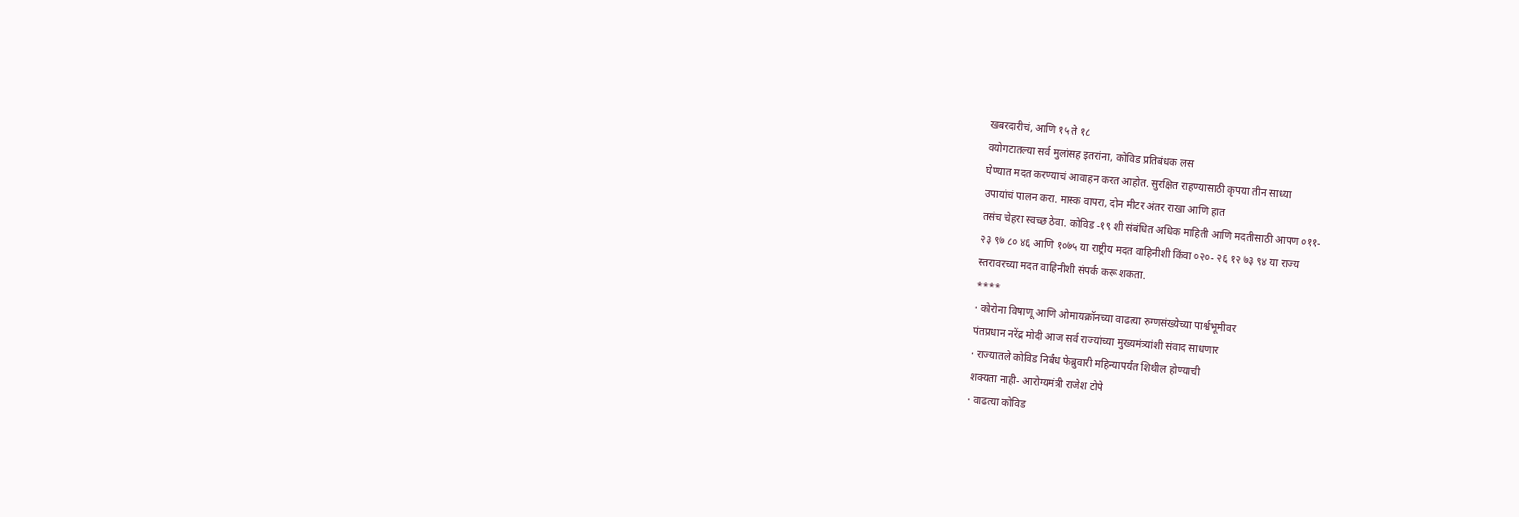खबरदारीचं, आणि १५ ते १८
वयोगटातल्या सर्व मुलांसह इतरांना, कोविड प्रतिबंधक लस
घेण्यात मदत करण्याचं आवाहन करत आहोत. सुरक्षित राहण्यासाठी कृपया तीन साध्या
उपायांचं पालन करा. मास्क वापरा, दोन मीटर अंतर राखा आणि हात
तसंच चेहरा स्वच्छ ठेवा. कोविड -१९ शी संबंधित अधिक माहिती आणि मदतीसाठी आपण ०११-
२३ ९७ ८० ४६ आणि १०७५ या राष्ट्रीय मदत वाहिनीशी किंवा ०२०- २६ १२ ७३ ९४ या राज्य
स्तरावरच्या मदत वाहिनीशी संपर्क करू शकता.
****
· कोरोना विषाणू आणि ओमायक्रॉनच्या वाढत्या रुग्णसंख्येच्या पार्श्वभूमीवर
पंतप्रधान नरेंद्र मोदी आज सर्व राज्यांच्या मुख्यमंत्र्यांशी संवाद साधणार
· राज्यातले कोविड निर्बंध फेब्रुवारी महिन्यापर्यंत शिथील होण्याची
शक्यता नाही- आरोग्यमंत्री राजेश टोपे
· वाढत्या कोविड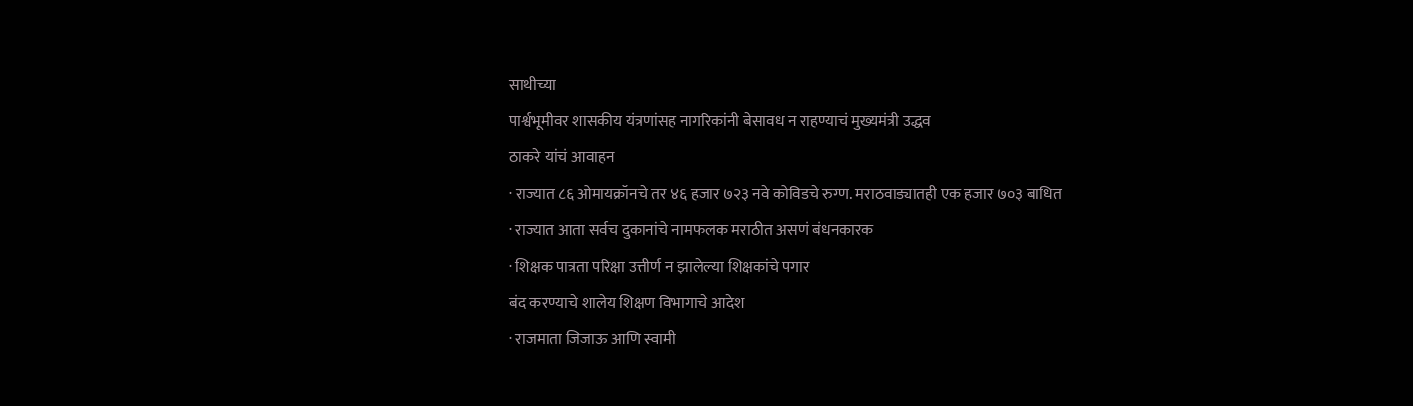साथीच्या
पार्श्वभूमीवर शासकीय यंत्रणांसह नागरिकांनी बेसावध न राहण्याचं मुख्यमंत्री उद्धव
ठाकरे यांचं आवाहन
· राज्यात ८६ ओमायक्रॉनचे तर ४६ हजार ७२३ नवे कोविडचे रुग्ण. मराठवाड्यातही एक हजार ७०३ बाधित
· राज्यात आता सर्वच दुकानांचे नामफलक मराठीत असणं बंधनकारक
· शिक्षक पात्रता परिक्षा उत्तीर्ण न झालेल्या शिक्षकांचे पगार
बंद करण्याचे शालेय शिक्षण विभागाचे आदेश
· राजमाता जिजाऊ आणि स्वामी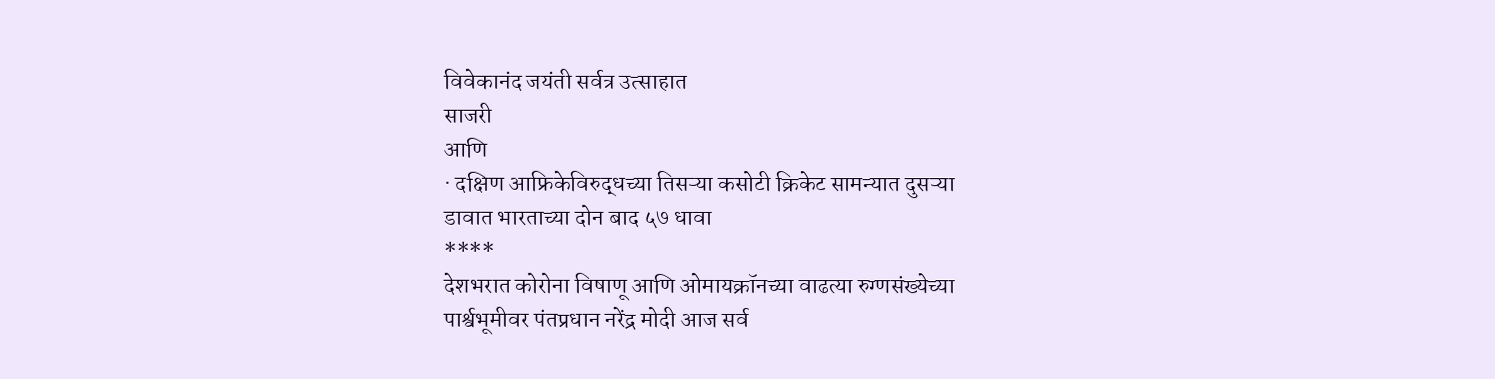विवेकानंद जयंती सर्वत्र उत्साहात
साजरी
आणि
· दक्षिण आफ्रिकेविरुद्धच्या तिसऱ्या कसोटी क्रिकेट सामन्यात दुसऱ्या
डावात भारताच्या दोन बाद ५७ धावा
****
देशभरात कोरोना विषाणू आणि ओमायक्रॉनच्या वाढत्या रुग्णसंख्येच्या
पार्श्वभूमीवर पंतप्रधान नरेंद्र मोदी आज सर्व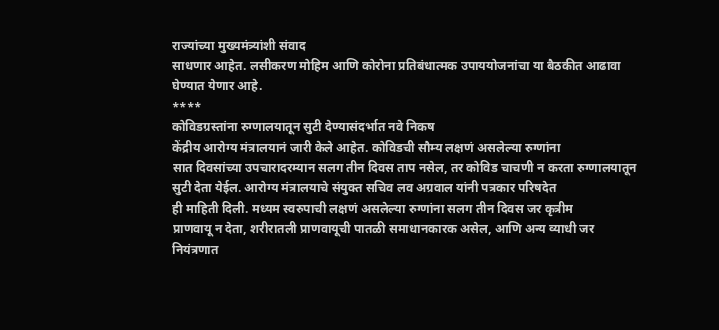राज्यांच्या मुख्यमंत्र्यांशी संवाद
साधणार आहेत. लसीकरण मोहिम आणि कोरोना प्रतिबंधात्मक उपाययोजनांचा या बैठकीत आढावा
घेण्यात येणार आहे.
****
कोविडग्रस्तांना रुग्णालयातून सुटी देण्यासंदर्भात नवे निकष
केंद्रीय आरोग्य मंत्रालयानं जारी केले आहेत. कोविडची सौम्य लक्षणं असलेल्या रुग्णांना
सात दिवसांच्या उपचारादरम्यान सलग तीन दिवस ताप नसेल, तर कोविड चाचणी न करता रुग्णालयातून
सुटी देता येईल. आरोग्य मंत्रालयाचे संयुक्त सचिव लव अग्रवाल यांनी पत्रकार परिषदेत
ही माहिती दिली. मध्यम स्वरुपाची लक्षणं असलेल्या रुग्णांना सलग तीन दिवस जर कृत्रीम
प्राणवायू न देता, शरीरातली प्राणवायूची पातळी समाधानकारक असेल, आणि अन्य व्याधी जर
नियंत्रणात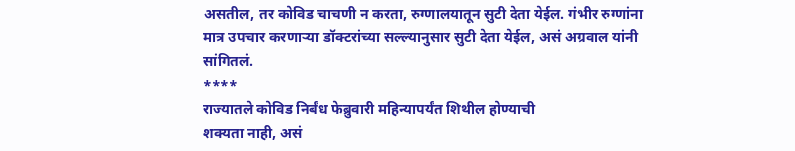असतील, तर कोविड चाचणी न करता, रुग्णालयातून सुटी देता येईल. गंभीर रुग्णांना
मात्र उपचार करणाऱ्या डॉक्टरांच्या सल्ल्यानुसार सुटी देता येईल, असं अग्रवाल यांनी
सांगितलं.
****
राज्यातले कोविड निर्बंध फेब्रुवारी महिन्यापर्यंत शिथील होण्याची
शक्यता नाही, असं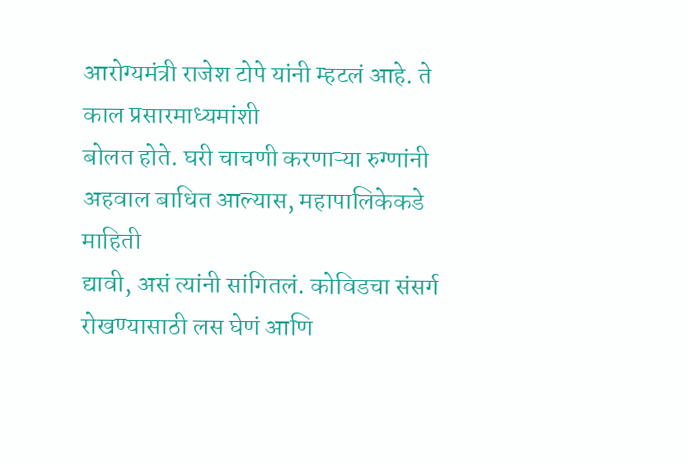आरोग्यमंत्री राजेश टोपे यांनी म्हटलं आहे. ते काल प्रसारमाध्यमांशी
बोलत होते. घरी चाचणी करणाऱ्या रुग्णांनी अहवाल बाधित आल्यास, महापालिकेकडे माहिती
द्यावी, असं त्यांनी सांगितलं. कोविडचा संसर्ग रोखण्यासाठी लस घेणं आणि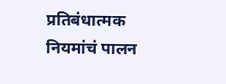प्रतिबंधात्मक
नियमांचं पालन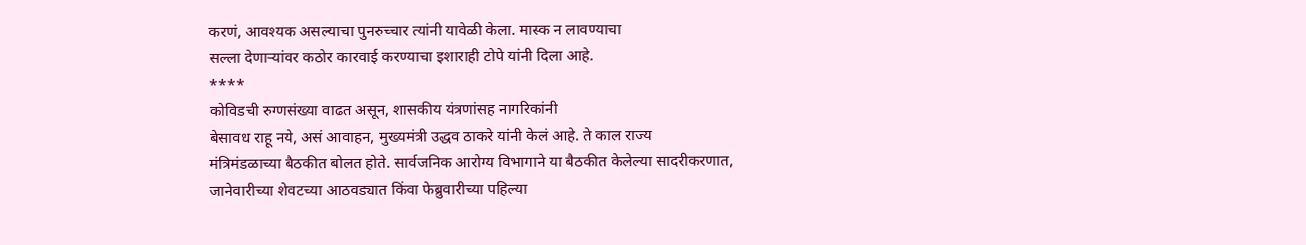करणं, आवश्यक असल्याचा पुनरुच्चार त्यांनी यावेळी केला. मास्क न लावण्याचा
सल्ला देणाऱ्यांवर कठोर कारवाई करण्याचा इशाराही टोपे यांनी दिला आहे.
****
कोविडची रुग्णसंख्या वाढत असून, शासकीय यंत्रणांसह नागरिकांनी
बेसावध राहू नये, असं आवाहन, मुख्यमंत्री उद्धव ठाकरे यांनी केलं आहे. ते काल राज्य
मंत्रिमंडळाच्या बैठकीत बोलत होते. सार्वजनिक आरोग्य विभागाने या बैठकीत केलेल्या सादरीकरणात,
जानेवारीच्या शेवटच्या आठवड्यात किंवा फेब्रुवारीच्या पहिल्या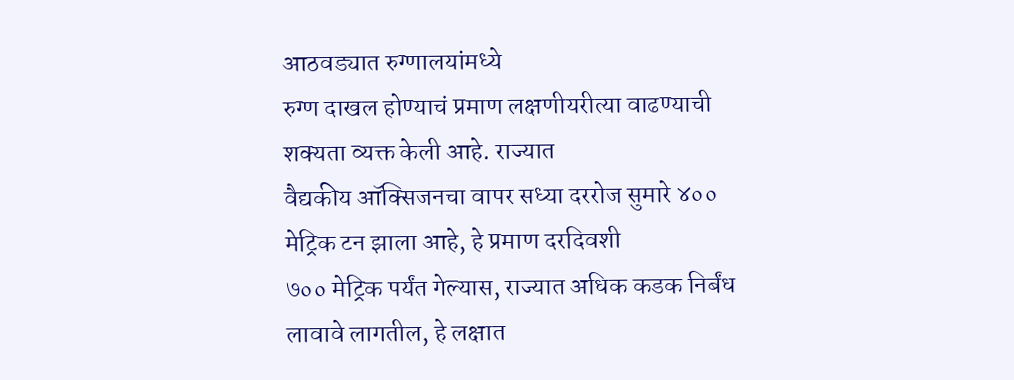आठवड्यात रुग्णालयांमध्ये
रुग्ण दाखल होण्याचं प्रमाण लक्षणीयरीत्या वाढण्याची शक्यता व्यक्त केली आहे. राज्यात
वैद्यकीय ऑक्सिजनचा वापर सध्या दररोज सुमारे ४०० मेट्रिक टन झाला आहे, हे प्रमाण दरदिवशी
७०० मेट्रिक पर्यंत गेल्यास, राज्यात अधिक कडक निर्बंध लावावे लागतील, हे लक्षात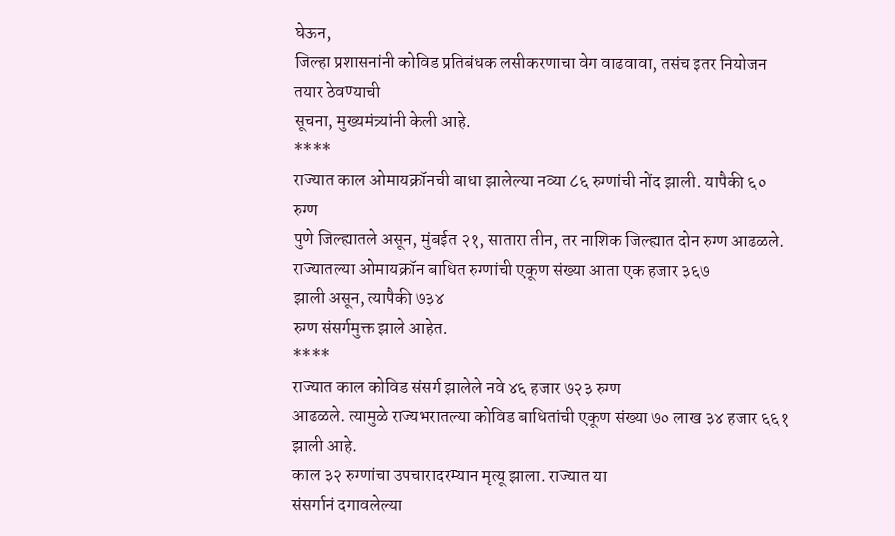घेऊन,
जिल्हा प्रशासनांनी कोविड प्रतिबंधक लसीकरणाचा वेग वाढवावा, तसंच इतर नियोजन तयार ठेवण्याची
सूचना, मुख्यमंत्र्यांनी केली आहे.
****
राज्यात काल ओमायक्रॉनची बाधा झालेल्या नव्या ८६ रुग्णांची नोंद झाली. यापैकी ६० रुग्ण
पुणे जिल्ह्यातले असून, मुंबईत २१, सातारा तीन, तर नाशिक जिल्ह्यात दोन रुग्ण आढळले.
राज्यातल्या ओमायक्रॉन बाधित रुग्णांची एकूण संख्या आता एक हजार ३६७
झाली असून, त्यापैकी ७३४
रुग्ण संसर्गमुक्त झाले आहेत.
****
राज्यात काल कोविड संसर्ग झालेले नवे ४६ हजार ७२३ रुग्ण
आढळले. त्यामुळे राज्यभरातल्या कोविड बाधितांची एकूण संख्या ७० लाख ३४ हजार ६६१ झाली आहे.
काल ३२ रुग्णांचा उपचारादरम्यान मृत्यू झाला. राज्यात या
संसर्गानं दगावलेल्या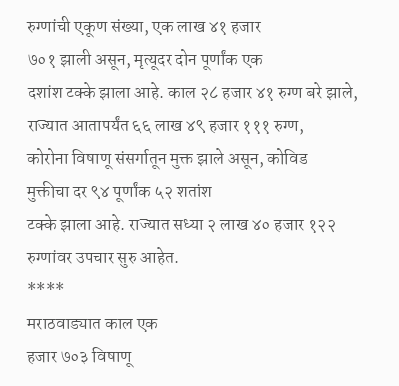रुग्णांची एकूण संख्या, एक लाख ४१ हजार
७०१ झाली असून, मृत्यूदर दोन पूर्णांक एक
दशांश टक्के झाला आहे. काल २८ हजार ४१ रुग्ण बरे झाले, राज्यात आतापर्यंत ६६ लाख ४९ हजार १११ रुग्ण,
कोरोना विषाणू संसर्गातून मुक्त झाले असून, कोविड
मुक्तीचा दर ९४ पूर्णांक ५२ शतांश
टक्के झाला आहे. राज्यात सध्या २ लाख ४० हजार १२२ रुग्णांवर उपचार सुरु आहेत.
****
मराठवाड्यात काल एक
हजार ७०३ विषाणू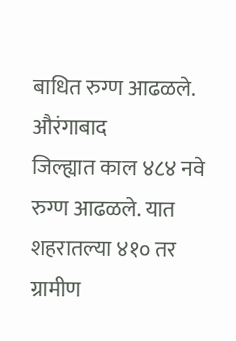बाधित रुग्ण आढळले. औरंगाबाद
जिल्ह्यात काल ४८४ नवे रुग्ण आढळले. यात शहरातल्या ४१० तर ग्रामीण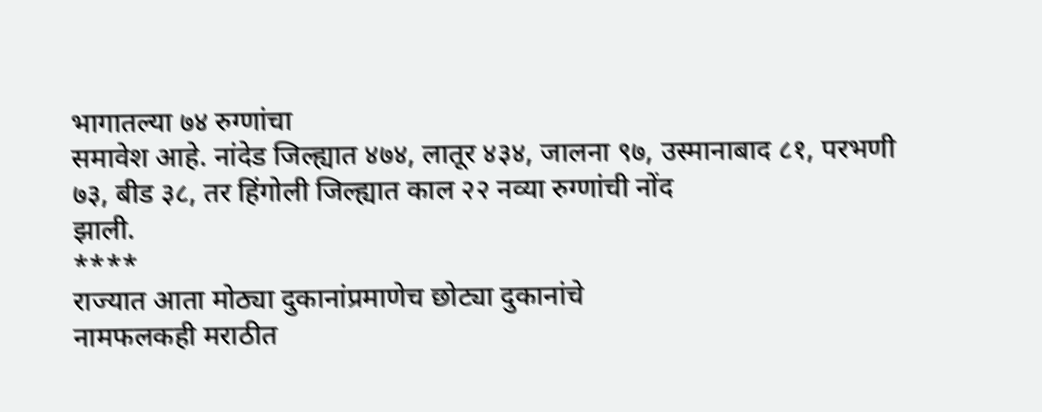भागातल्या ७४ रुग्णांचा
समावेश आहे. नांदेड जिल्ह्यात ४७४, लातूर ४३४, जालना ९७, उस्मानाबाद ८१, परभणी
७३, बीड ३८, तर हिंगोली जिल्ह्यात काल २२ नव्या रुग्णांची नोंद
झाली.
****
राज्यात आता मोठ्या दुकानांप्रमाणेच छोट्या दुकानांचे
नामफलकही मराठीत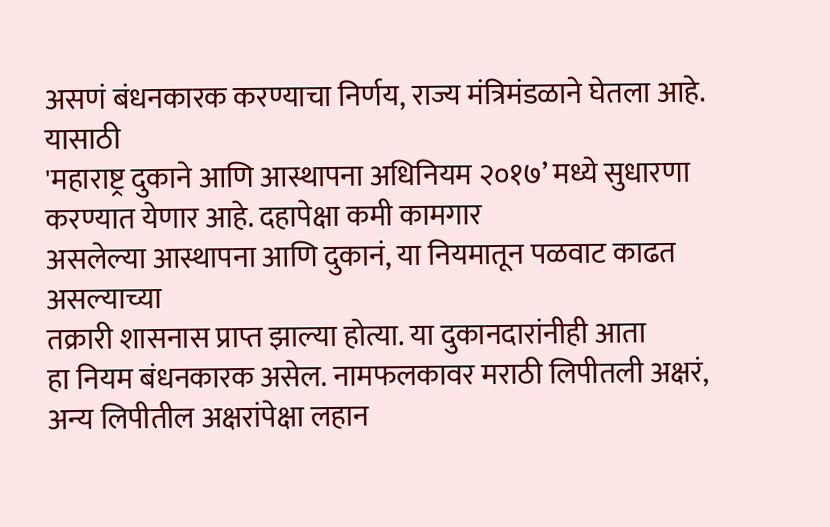असणं बंधनकारक करण्याचा निर्णय, राज्य मंत्रिमंडळाने घेतला आहे. यासाठी
'महाराष्ट्र दुकाने आणि आस्थापना अधिनियम २०१७’ मध्ये सुधारणा करण्यात येणार आहे. दहापेक्षा कमी कामगार
असलेल्या आस्थापना आणि दुकानं, या नियमातून पळवाट काढत असल्याच्या
तक्रारी शासनास प्राप्त झाल्या होत्या. या दुकानदारांनीही आता
हा नियम बंधनकारक असेल. नामफलकावर मराठी लिपीतली अक्षरं,
अन्य लिपीतील अक्षरांपेक्षा लहान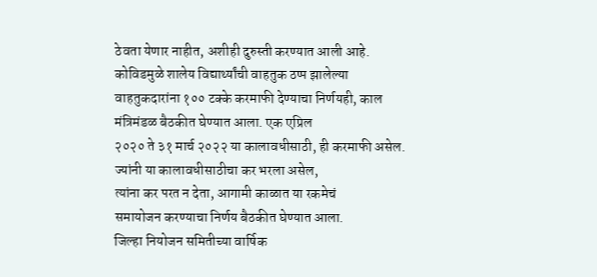ठेवता येणार नाहीत, अशीही दुरुस्ती करण्यात आली आहे.
कोविडमुळे शालेय विद्यार्थ्यांची वाहतुक ठप्प झालेल्या
वाहतुकदारांना १०० टक्के करमाफी देण्याचा निर्णयही, काल मंत्रिमंडळ बैठकीत घेण्यात आला. एक एप्रिल
२०२० ते ३१ मार्च २०२२ या कालावधीसाठी, ही करमाफी असेल.
ज्यांनी या कालावधीसाठीचा कर भरला असेल,
त्यांना कर परत न देता, आगामी काळात या रकमेचं
समायोजन करण्याचा निर्णय बैठकीत घेण्यात आला.
जिल्हा नियोजन समितीच्या वार्षिक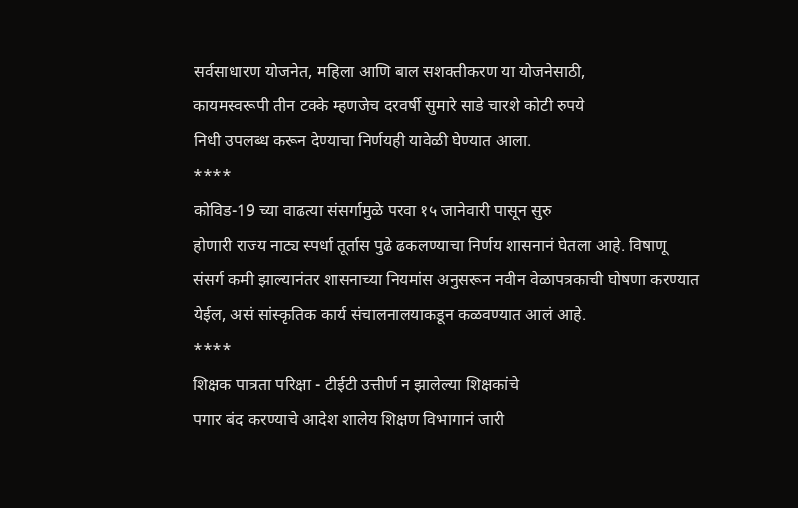सर्वसाधारण योजनेत, महिला आणि बाल सशक्तीकरण या योजनेसाठी,
कायमस्वरूपी तीन टक्के म्हणजेच दरवर्षी सुमारे साडे चारशे कोटी रुपये
निधी उपलब्ध करून देण्याचा निर्णयही यावेळी घेण्यात आला.
****
कोविड-19 च्या वाढत्या संसर्गामुळे परवा १५ जानेवारी पासून सुरु
होणारी राज्य नाट्य स्पर्धा तूर्तास पुढे ढकलण्याचा निर्णय शासनानं घेतला आहे. विषाणू
संसर्ग कमी झाल्यानंतर शासनाच्या नियमांस अनुसरून नवीन वेळापत्रकाची घोषणा करण्यात
येईल, असं सांस्कृतिक कार्य संचालनालयाकडून कळवण्यात आलं आहे.
****
शिक्षक पात्रता परिक्षा - टीईटी उत्तीर्ण न झालेल्या शिक्षकांचे
पगार बंद करण्याचे आदेश शालेय शिक्षण विभागानं जारी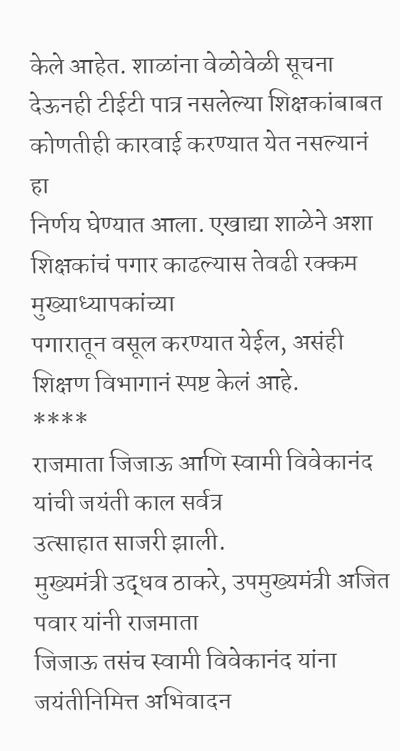केले आहेत. शाळांना वेळोवेळी सूचना
देऊनही टीईटी पात्र नसलेल्या शिक्षकांबाबत कोणतीही कारवाई करण्यात येत नसल्यानं हा
निर्णय घेण्यात आला. एखाद्या शाळेने अशा शिक्षकांचं पगार काढल्यास तेवढी रक्कम मुख्याध्यापकांच्या
पगारातून वसूल करण्यात येईल, असंही शिक्षण विभागानं स्पष्ट केलं आहे.
****
राजमाता जिजाऊ आणि स्वामी विवेकानंद यांची जयंती काल सर्वत्र
उत्साहात साजरी झाली.
मुख्यमंत्री उद्धव ठाकरे, उपमुख्यमंत्री अजित पवार यांनी राजमाता
जिजाऊ तसंच स्वामी विवेकानंद यांना जयंतीनिमित्त अभिवादन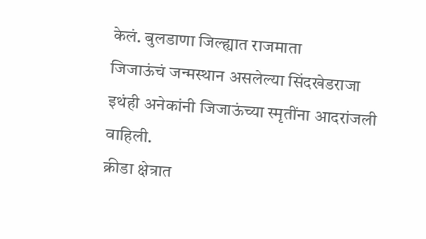केलं. बुलडाणा जिल्ह्यात राजमाता
जिजाऊंचं जन्मस्थान असलेल्या सिंदखेडराजा इथंही अनेकांनी जिजाऊंच्या स्मृतींना आदरांजली
वाहिली.
क्रीडा क्षेत्रात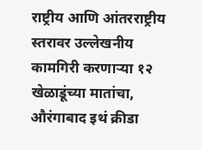राष्ट्रीय आणि आंतरराष्ट्रीय स्तरावर उल्लेखनीय
कामगिरी करणाऱ्या १२ खेळाडूंच्या मातांचा, औरंगाबाद इथं क्रीडा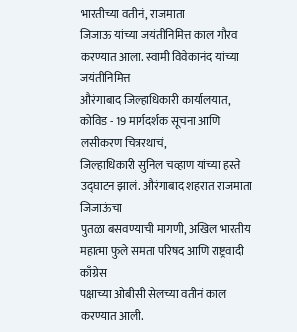भारतीच्या वतीनं, राजमाता
जिजाऊ यांच्या जयंतीनिमित्त काल गौरव करण्यात आला. स्वामी विवेकानंद यांच्या जयंतीनिमित्त
औरंगाबाद जिल्हाधिकारी कार्यालयात, कोविड - 19 मार्गदर्शक सूचना आणि लसीकरण चित्ररथाचं,
जिल्हाधिकारी सुनिल चव्हाण यांच्या हस्ते उद्घाटन झालं. औरंगाबाद शहरात राजमाता जिजाऊंचा
पुतळा बसवण्याची मागणी, अखिल भारतीय महात्मा फुले समता परिषद आणि राष्ट्रवादी काँग्रेस
पक्षाच्या ओबीसी सेलच्या वतीनं काल करण्यात आली.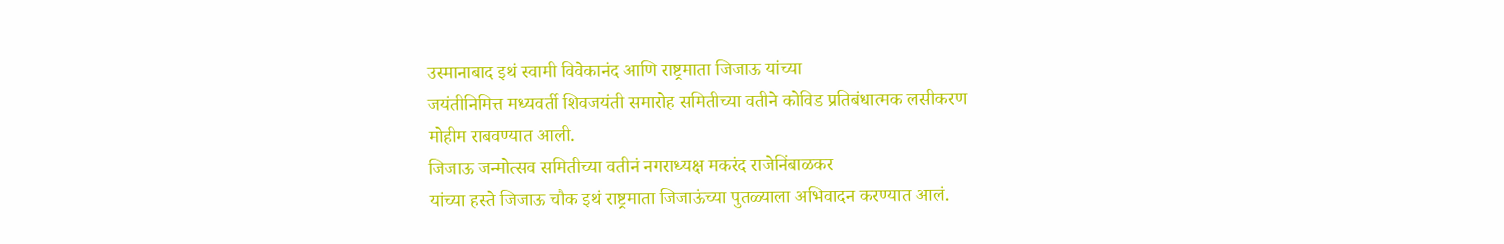उस्मानाबाद इथं स्वामी विवेकानंद आणि राष्ट्रमाता जिजाऊ यांच्या
जयंतीनिमित्त मध्यवर्ती शिवजयंती समारोह समितीच्या वतीने कोविड प्रतिबंधात्मक लसीकरण
मोहीम राबवण्यात आली.
जिजाऊ जन्मोत्सव समितीच्या वतीनं नगराध्यक्ष मकरंद राजेनिंबाळकर
यांच्या हस्ते जिजाऊ चौक इथं राष्ट्रमाता जिजाऊंच्या पुतळ्याला अभिवादन करण्यात आलं.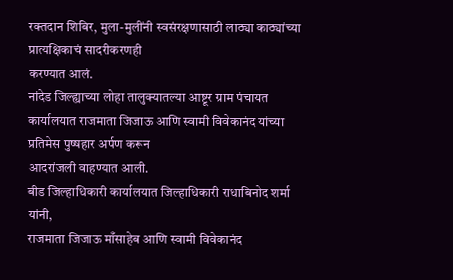रक्तदान शिबिर, मुला-मुलींनी स्वसंरक्षणासाठी लाठ्या काठ्यांच्या प्रात्यक्षिकाचं सादरीकरणही
करण्यात आलं.
नांदेड जिल्ह्याच्या लोहा तालुक्यातल्या आष्टूर ग्राम पंचायत
कार्यालयात राजमाता जिजाऊ आणि स्वामी विवेकानंद यांच्या प्रतिमेस पुष्षहार अर्पण करून
आदरांजली वाहण्यात आली.
बीड जिल्हाधिकारी कार्यालयात जिल्हाधिकारी राधाबिनोद शर्मा यांनी,
राजमाता जिजाऊ माँसाहेब आणि स्वामी विवेकानंद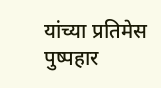यांच्या प्रतिमेस पुष्पहार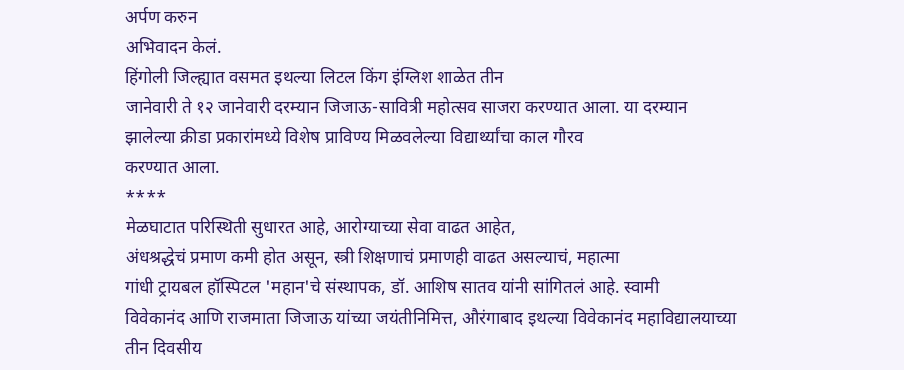अर्पण करुन
अभिवादन केलं.
हिंगोली जिल्ह्यात वसमत इथल्या लिटल किंग इंग्लिश शाळेत तीन
जानेवारी ते १२ जानेवारी दरम्यान जिजाऊ-सावित्री महोत्सव साजरा करण्यात आला. या दरम्यान
झालेल्या क्रीडा प्रकारांमध्ये विशेष प्राविण्य मिळवलेल्या विद्यार्थ्यांचा काल गौरव
करण्यात आला.
****
मेळघाटात परिस्थिती सुधारत आहे, आरोग्याच्या सेवा वाढत आहेत,
अंधश्रद्धेचं प्रमाण कमी होत असून, स्त्री शिक्षणाचं प्रमाणही वाढत असल्याचं, महात्मा
गांधी ट्रायबल हॉस्पिटल 'महान'चे संस्थापक, डॉ. आशिष सातव यांनी सांगितलं आहे. स्वामी
विवेकानंद आणि राजमाता जिजाऊ यांच्या जयंतीनिमित्त, औरंगाबाद इथल्या विवेकानंद महाविद्यालयाच्या
तीन दिवसीय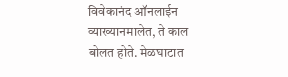विवेकानंद ऑनलाईन व्याख्यानमालेत, ते काल बोलत होते. मेळघाटात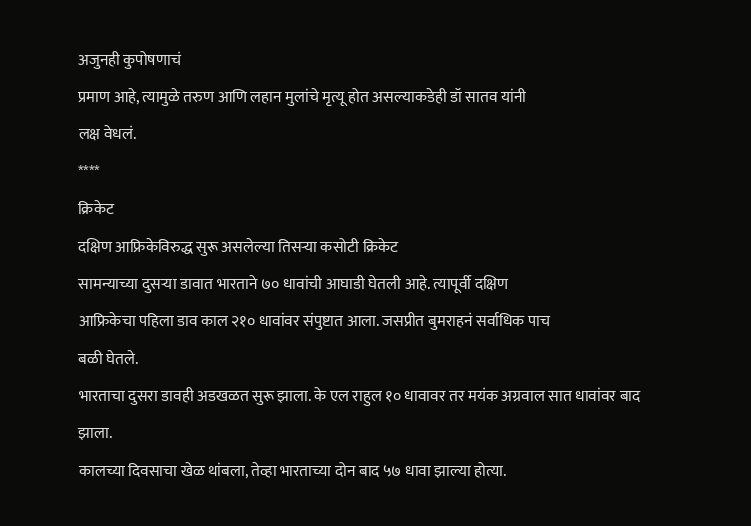अजुनही कुपोषणाचं
प्रमाण आहे, त्यामुळे तरुण आणि लहान मुलांचे मृत्यू होत असल्याकडेही डॉ सातव यांनी
लक्ष वेधलं.
****
क्रिकेट
दक्षिण आफ्रिकेविरुद्ध सुरू असलेल्या तिसऱ्या कसोटी क्रिकेट
सामन्याच्या दुसऱ्या डावात भारताने ७० धावांची आघाडी घेतली आहे. त्यापूर्वी दक्षिण
आफ्रिकेचा पहिला डाव काल २१० धावांवर संपुष्टात आला. जसप्रीत बुमराहनं सर्वाधिक पाच
बळी घेतले.
भारताचा दुसरा डावही अडखळत सुरू झाला. के एल राहुल १० धावावर तर मयंक अग्रवाल सात धावांवर बाद झाला.
कालच्या दिवसाचा खेळ थांबला, तेव्हा भारताच्या दोन बाद ५७ धावा झाल्या होत्या.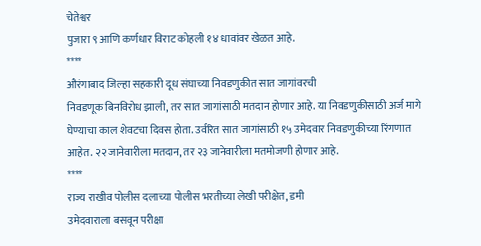चेतेश्वर
पुजारा ९ आणि कर्णधार विराट कोहली १४ धावांवर खेळत आहे.
****
औरंगाबाद जिल्हा सहकारी दूध संघाच्या निवडणुकीत सात जागांवरची
निवडणूक बिनविरोध झाली, तर सात जागांसाठी मतदान होणार आहे. या निवडणुकीसाठी अर्ज मागे
घेण्याचा काल शेवटचा दिवस होता. उर्वरित सात जागांसाठी १५ उमेदवार निवडणुकीच्या रिंगणात
आहेत. २२ जानेवारीला मतदान, तर २३ जानेवारीला मतमोजणी होणार आहे.
****
राज्य राखीव पोलीस दलाच्या पोलीस भरतीच्या लेखी परीक्षेत, डमी
उमेदवाराला बसवून परीक्षा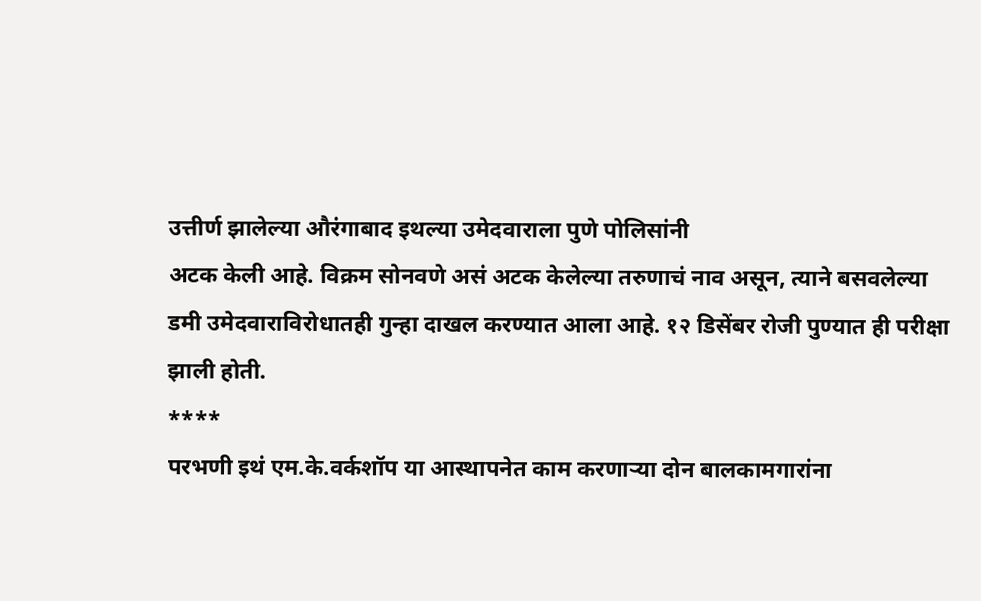उत्तीर्ण झालेल्या औरंगाबाद इथल्या उमेदवाराला पुणे पोलिसांनी
अटक केली आहे. विक्रम सोनवणे असं अटक केलेल्या तरुणाचं नाव असून, त्याने बसवलेल्या
डमी उमेदवाराविरोधातही गुन्हा दाखल करण्यात आला आहे. १२ डिसेंबर रोजी पुण्यात ही परीक्षा
झाली होती.
****
परभणी इथं एम.के.वर्कशॉप या आस्थापनेत काम करणाऱ्या दोन बालकामगारांना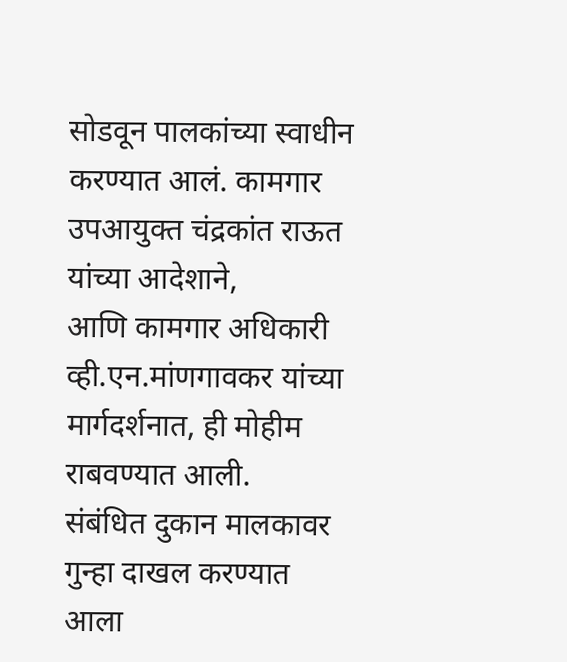सोडवून पालकांच्या स्वाधीन करण्यात आलं. कामगार उपआयुक्त चंद्रकांत राऊत यांच्या आदेशाने,
आणि कामगार अधिकारी व्ही.एन.मांणगावकर यांच्या मार्गदर्शनात, ही मोहीम राबवण्यात आली.
संबंधित दुकान मालकावर गुन्हा दाखल करण्यात आला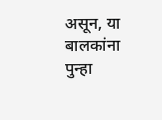असून, या बालकांना पुन्हा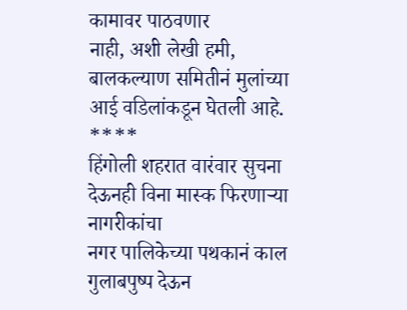कामावर पाठवणार
नाही, अशी लेखी हमी, बालकल्याण समितीनं मुलांच्या आई वडिलांकडून घेतली आहे.
****
हिंगोली शहरात वारंवार सुचना देऊनही विना मास्क फिरणाऱ्या नागरीकांचा
नगर पालिकेच्या पथकानं काल गुलाबपुष्प देऊन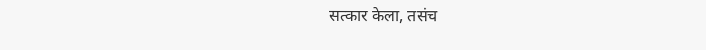सत्कार केला, तसंच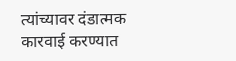त्यांच्यावर दंडात्मक
कारवाई करण्यात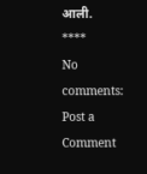आली.
****
No comments:
Post a Comment